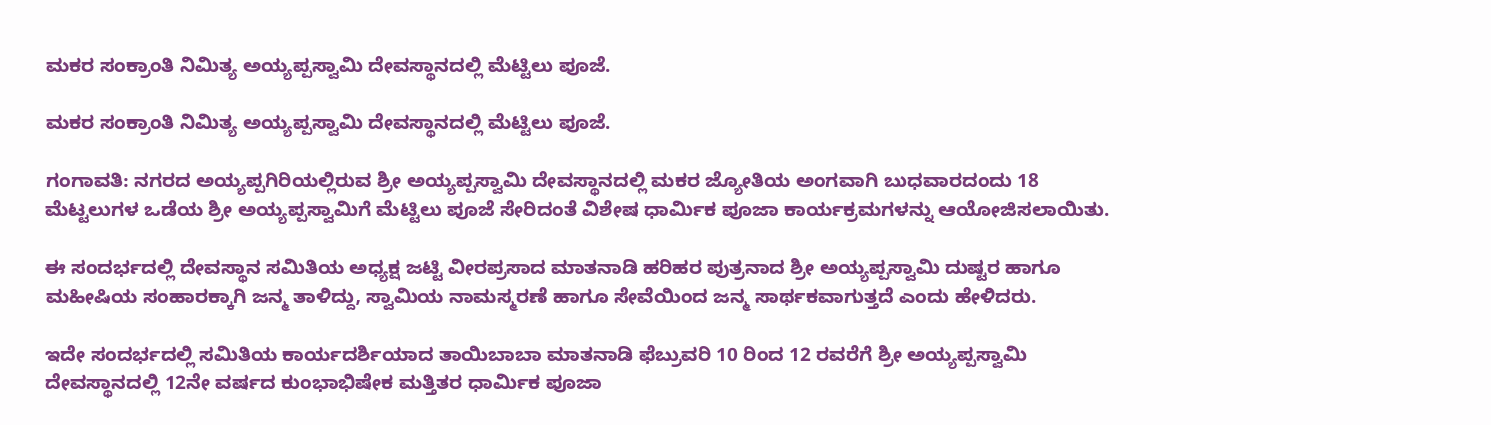ಮಕರ ಸಂಕ್ರಾಂತಿ ನಿಮಿತ್ಯ ಅಯ್ಯಪ್ಪಸ್ವಾಮಿ ದೇವಸ್ಥಾನದಲ್ಲಿ ಮೆಟ್ಟಿಲು ಪೂಜೆ.

ಮಕರ ಸಂಕ್ರಾಂತಿ ನಿಮಿತ್ಯ ಅಯ್ಯಪ್ಪಸ್ವಾಮಿ ದೇವಸ್ಥಾನದಲ್ಲಿ ಮೆಟ್ಟಿಲು ಪೂಜೆ.

ಗಂಗಾವತಿ: ನಗರದ ಅಯ್ಯಪ್ಪಗಿರಿಯಲ್ಲಿರುವ ಶ್ರೀ ಅಯ್ಯಪ್ಪಸ್ವಾಮಿ ದೇವಸ್ಥಾನದಲ್ಲಿ ಮಕರ ಜ್ಯೋತಿಯ ಅಂಗವಾಗಿ ಬುಧವಾರದಂದು 18 ಮೆಟ್ಟಲುಗಳ ಒಡೆಯ ಶ್ರೀ ಅಯ್ಯಪ್ಪಸ್ವಾಮಿಗೆ ಮೆಟ್ಟಿಲು ಪೂಜೆ ಸೇರಿದಂತೆ ವಿಶೇಷ ಧಾರ್ಮಿಕ ಪೂಜಾ ಕಾರ್ಯಕ್ರಮಗಳನ್ನು ಆಯೋಜಿಸಲಾಯಿತು.

ಈ ಸಂದರ್ಭದಲ್ಲಿ ದೇವಸ್ಥಾನ ಸಮಿತಿಯ ಅಧ್ಯಕ್ಷ ಜಟ್ಟಿ ವೀರಪ್ರಸಾದ ಮಾತನಾಡಿ ಹರಿಹರ ಪುತ್ರನಾದ ಶ್ರೀ ಅಯ್ಯಪ್ಪಸ್ವಾಮಿ ದುಷ್ಟರ ಹಾಗೂ ಮಹೀಷಿಯ ಸಂಹಾರಕ್ಕಾಗಿ ಜನ್ಮ ತಾಳಿದ್ದು, ಸ್ವಾಮಿಯ ನಾಮಸ್ಮರಣೆ ಹಾಗೂ ಸೇವೆಯಿಂದ ಜನ್ಮ ಸಾರ್ಥಕವಾಗುತ್ತದೆ ಎಂದು ಹೇಳಿದರು.

ಇದೇ ಸಂದರ್ಭದಲ್ಲಿ ಸಮಿತಿಯ ಕಾರ್ಯದರ್ಶಿಯಾದ ತಾಯಿಬಾಬಾ ಮಾತನಾಡಿ ಫೆಬ್ರುವರಿ 10 ರಿಂದ 12 ರವರೆಗೆ ಶ್ರೀ ಅಯ್ಯಪ್ಪಸ್ವಾಮಿ ದೇವಸ್ಥಾನದಲ್ಲಿ 12ನೇ ವರ್ಷದ ಕುಂಭಾಭಿಷೇಕ ಮತ್ತಿತರ ಧಾರ್ಮಿಕ ಪೂಜಾ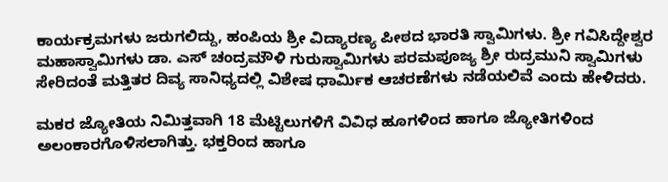ಕಾರ್ಯಕ್ರಮಗಳು ಜರುಗಲಿದ್ದು, ಹಂಪಿಯ ಶ್ರೀ ವಿದ್ಯಾರಣ್ಯ ಪೀಠದ ಭಾರತಿ ಸ್ವಾಮಿಗಳು. ಶ್ರೀ ಗವಿಸಿದ್ದೇಶ್ವರ ಮಹಾಸ್ವಾಮಿಗಳು ಡಾ. ಎಸ್ ಚಂದ್ರಮೌಳಿ ಗುರುಸ್ವಾಮಿಗಳು ಪರಮಪೂಜ್ಯ ಶ್ರೀ ರುದ್ರಮುನಿ ಸ್ವಾಮಿಗಳು ಸೇರಿದಂತೆ ಮತ್ತಿತರ ದಿವ್ಯ ಸಾನಿಧ್ಯದಲ್ಲಿ ವಿಶೇಷ ಧಾರ್ಮಿಕ ಆಚರಣೆಗಳು ನಡೆಯಲಿವೆ ಎಂದು ಹೇಳಿದರು.

ಮಕರ ಜ್ಯೋತಿಯ ನಿಮಿತ್ತವಾಗಿ 18 ಮೆಟ್ಟಿಲುಗಳಿಗೆ ವಿವಿಧ ಹೂಗಳಿಂದ ಹಾಗೂ ಜ್ಯೋತಿಗಳಿಂದ ಅಲಂಕಾರಗೊಳಿಸಲಾಗಿತ್ತು. ಭಕ್ತರಿಂದ ಹಾಗೂ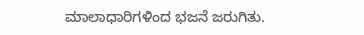ಮಾಲಾಧಾರಿಗಳಿಂದ ಭಜನೆ ಜರುಗಿತು.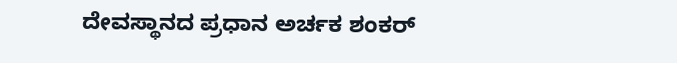ದೇವಸ್ಥಾನದ ಪ್ರಧಾನ ಅರ್ಚಕ ಶಂಕರ್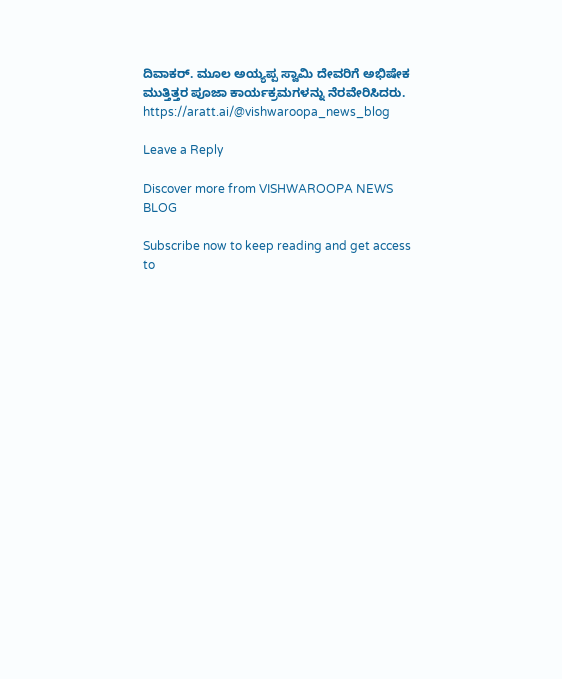ದಿವಾಕರ್. ಮೂಲ ಅಯ್ಯಪ್ಪ ಸ್ವಾಮಿ ದೇವರಿಗೆ ಅಭಿಷೇಕ ಮುತ್ತಿತ್ತರ ಪೂಜಾ ಕಾರ್ಯಕ್ರಮಗಳನ್ನು ನೆರವೇರಿಸಿದರು.  https://aratt.ai/@vishwaroopa_news_blog

Leave a Reply

Discover more from VISHWAROOPA NEWS BLOG

Subscribe now to keep reading and get access to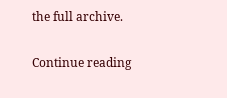the full archive.

Continue reading